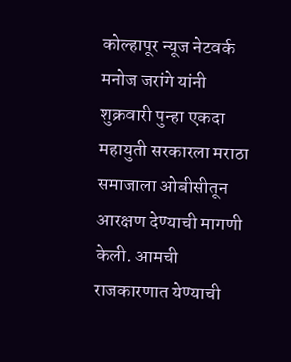कोल्हापूर न्यूज नेटवर्क
मनोज जरांगे यांनी शुक्रवारी पुन्हा एकदा महायुती सरकारला मराठा समाजाला ओबीसीतून आरक्षण देण्याची मागणी केली. आमची राजकारणात येण्याची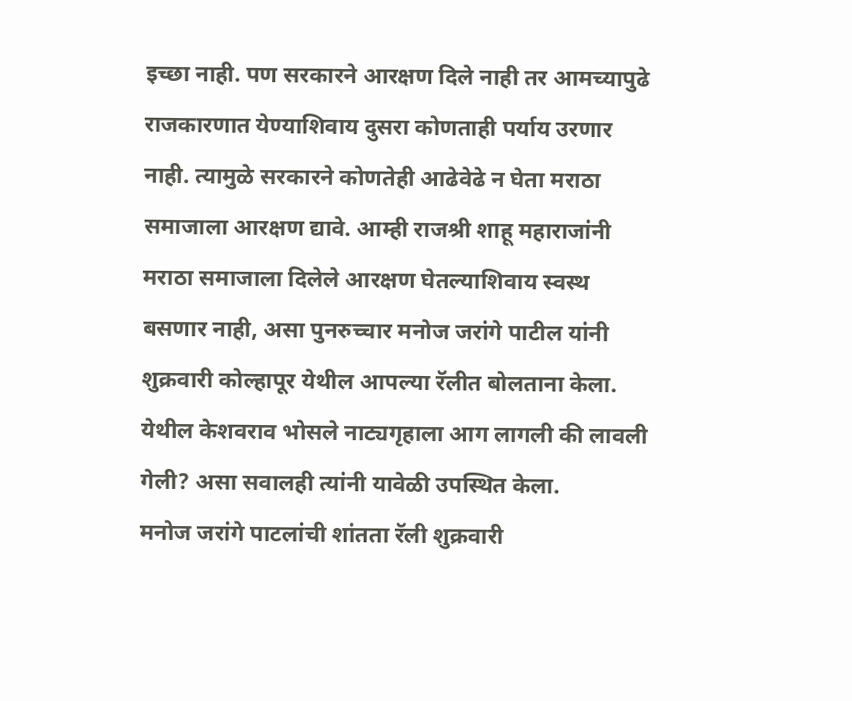इच्छा नाही. पण सरकारने आरक्षण दिले नाही तर आमच्यापुढे राजकारणात येण्याशिवाय दुसरा कोणताही पर्याय उरणार नाही. त्यामुळे सरकारने कोणतेही आढेवेढे न घेता मराठा समाजाला आरक्षण द्यावे. आम्ही राजश्री शाहू महाराजांनी मराठा समाजाला दिलेले आरक्षण घेतल्याशिवाय स्वस्थ बसणार नाही, असा पुनरुच्चार मनोज जरांगे पाटील यांनी शुक्रवारी कोल्हापूर येथील आपल्या रॅलीत बोलताना केला. येथील केशवराव भोसले नाट्यगृहाला आग लागली की लावली गेली? असा सवालही त्यांनी यावेळी उपस्थित केला.
मनोज जरांगे पाटलांची शांतता रॅली शुक्रवारी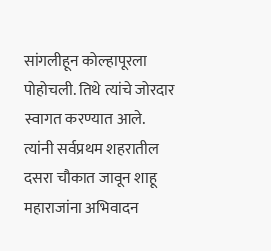सांगलीहून कोल्हापूरला पोहोचली. तिथे त्यांचे जोरदार स्वागत करण्यात आले. त्यांनी सर्वप्रथम शहरातील दसरा चौकात जावून शाहू महाराजांना अभिवादन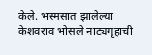केले. भस्मसात झालेल्या केशवराव भोसले नाट्यगृहाची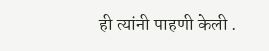ही त्यांनी पाहणी केली .